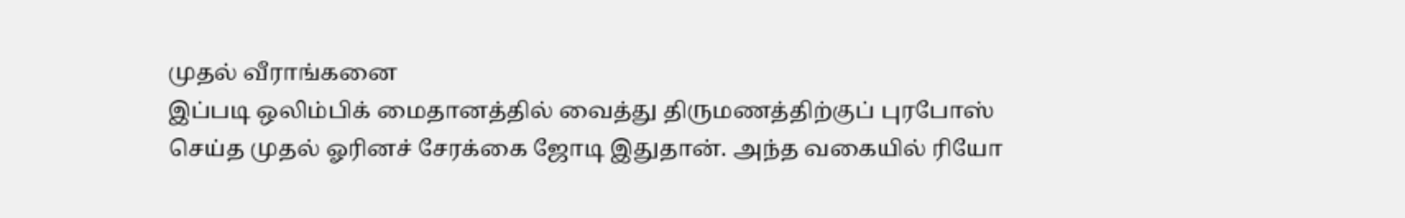முதல் வீராங்கனை
இப்படி ஒலிம்பிக் மைதானத்தில் வைத்து திருமணத்திற்குப் புரபோஸ் செய்த முதல் ஓரினச் சேரக்கை ஜோடி இதுதான். அந்த வகையில் ரியோ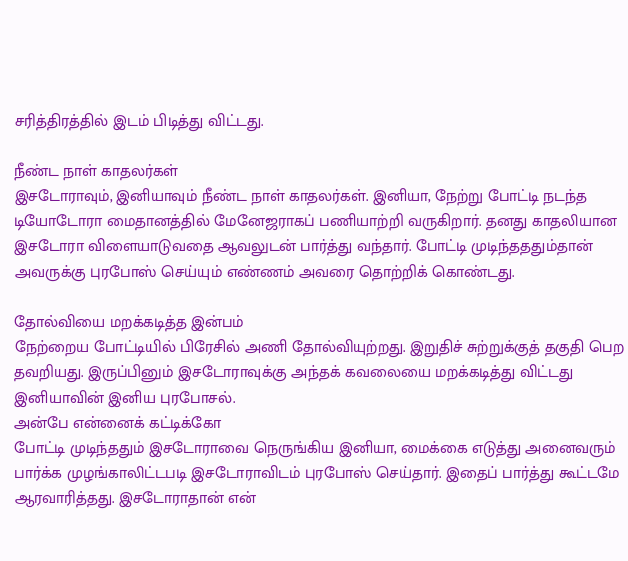சரித்திரத்தில் இடம் பிடித்து விட்டது.

நீண்ட நாள் காதலர்கள்
இசடோராவும், இனியாவும் நீண்ட நாள் காதலர்கள். இனியா, நேற்று போட்டி நடந்த டியோடோரா மைதானத்தில் மேனேஜராகப் பணியாற்றி வருகிறார். தனது காதலியான இசடோரா விளையாடுவதை ஆவலுடன் பார்த்து வந்தார். போட்டி முடிந்தததும்தான் அவருக்கு புரபோஸ் செய்யும் எண்ணம் அவரை தொற்றிக் கொண்டது.

தோல்வியை மறக்கடித்த இன்பம்
நேற்றைய போட்டியில் பிரேசில் அணி தோல்வியுற்றது. இறுதிச் சுற்றுக்குத் தகுதி பெற தவறியது. இருப்பினும் இசடோராவுக்கு அந்தக் கவலையை மறக்கடித்து விட்டது இனியாவின் இனிய புரபோசல்.
அன்பே என்னைக் கட்டிக்கோ
போட்டி முடிந்ததும் இசடோராவை நெருங்கிய இனியா, மைக்கை எடுத்து அனைவரும் பார்க்க முழங்காலிட்டபடி இசடோராவிடம் புரபோஸ் செய்தார். இதைப் பார்த்து கூட்டமே ஆரவாரித்தது. இசடோராதான் என்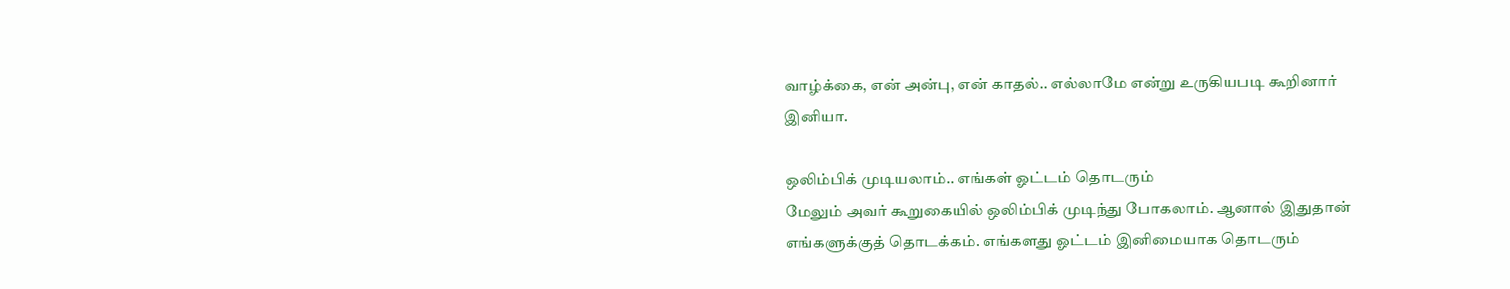வாழ்க்கை, என் அன்பு, என் காதல்.. எல்லாமே என்று உருகியபடி கூறினார் இனியா.

ஒலிம்பிக் முடியலாம்.. எங்கள் ஓட்டம் தொடரும்
மேலும் அவர் கூறுகையில் ஒலிம்பிக் முடிந்து போகலாம். ஆனால் இதுதான் எங்களுக்குத் தொடக்கம். எங்களது ஓட்டம் இனிமையாக தொடரும்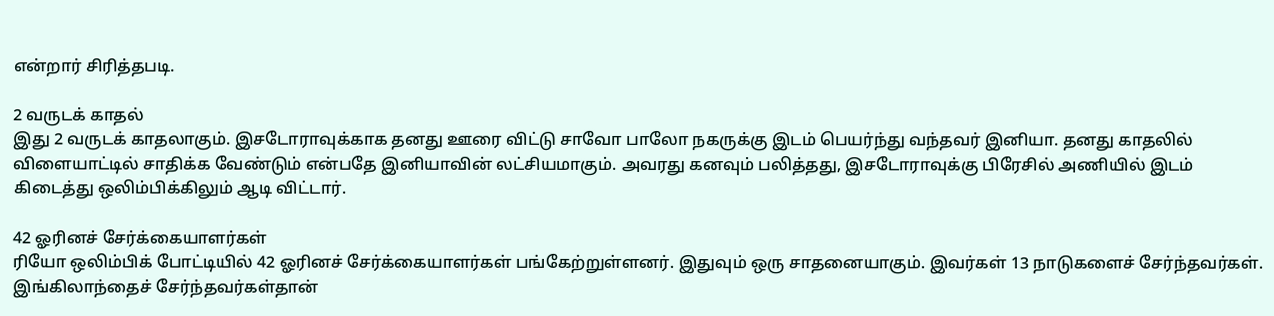என்றார் சிரித்தபடி.

2 வருடக் காதல்
இது 2 வருடக் காதலாகும். இசடோராவுக்காக தனது ஊரை விட்டு சாவோ பாலோ நகருக்கு இடம் பெயர்ந்து வந்தவர் இனியா. தனது காதலில் விளையாட்டில் சாதிக்க வேண்டும் என்பதே இனியாவின் லட்சியமாகும். அவரது கனவும் பலித்தது, இசடோராவுக்கு பிரேசில் அணியில் இடம் கிடைத்து ஒலிம்பிக்கிலும் ஆடி விட்டார்.

42 ஓரினச் சேர்க்கையாளர்கள்
ரியோ ஒலிம்பிக் போட்டியில் 42 ஓரினச் சேர்க்கையாளர்கள் பங்கேற்றுள்ளனர். இதுவும் ஒரு சாதனையாகும். இவர்கள் 13 நாடுகளைச் சேர்ந்தவர்கள். இங்கிலாந்தைச் சேர்ந்தவர்கள்தான்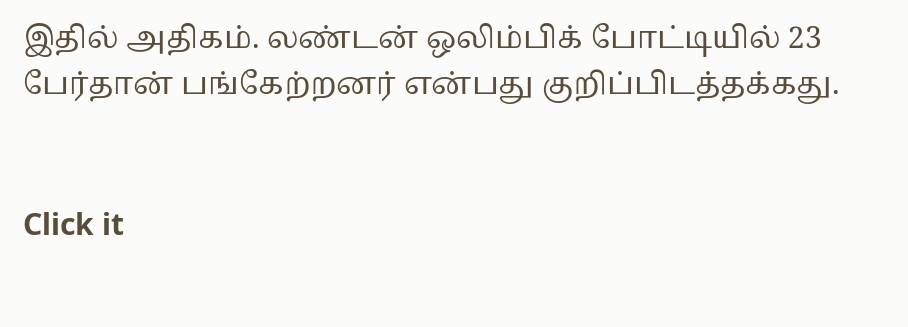இதில் அதிகம். லண்டன் ஒலிம்பிக் போட்டியில் 23 பேர்தான் பங்கேற்றனர் என்பது குறிப்பிடத்தக்கது.


Click it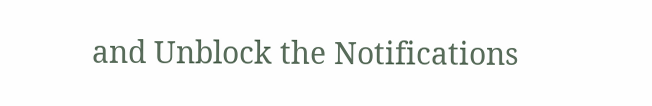and Unblock the Notifications